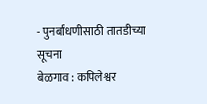- पुनर्बांधणीसाठी तातडीच्या सूचना
बेळगाव : कपिलेश्वर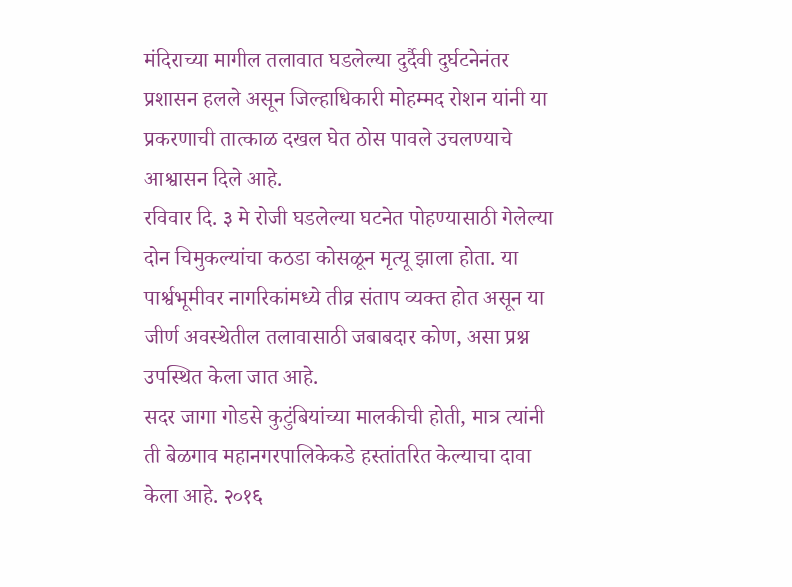मंदिराच्या मागील तलावात घडलेल्या दुर्दैवी दुर्घटनेनंतर प्रशासन हलले असून जिल्हाधिकारी मोहम्मद रोशन यांनी या प्रकरणाची तात्काळ दखल घेत ठोस पावले उचलण्याचे आश्वासन दिले आहे.
रविवार दि. ३ मे रोजी घडलेल्या घटनेत पोहण्यासाठी गेलेल्या दोन चिमुकल्यांचा कठडा कोसळून मृत्यू झाला होता. या पार्श्वभूमीवर नागरिकांमध्ये तीव्र संताप व्यक्त होत असून या जीर्ण अवस्थेतील तलावासाठी जबाबदार कोण, असा प्रश्न उपस्थित केला जात आहे.
सदर जागा गोडसे कुटुंबियांच्या मालकीची होती, मात्र त्यांनी ती बेळगाव महानगरपालिकेकडे हस्तांतरित केल्याचा दावा केला आहे. २०१६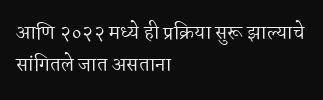आणि २०२२ मध्ये ही प्रक्रिया सुरू झाल्याचे सांगितले जात असताना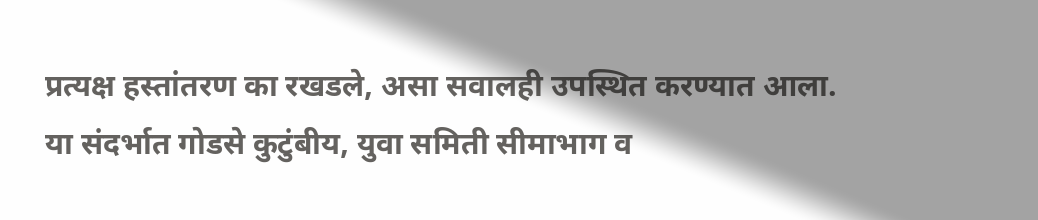प्रत्यक्ष हस्तांतरण का रखडले, असा सवालही उपस्थित करण्यात आला.
या संदर्भात गोडसे कुटुंबीय, युवा समिती सीमाभाग व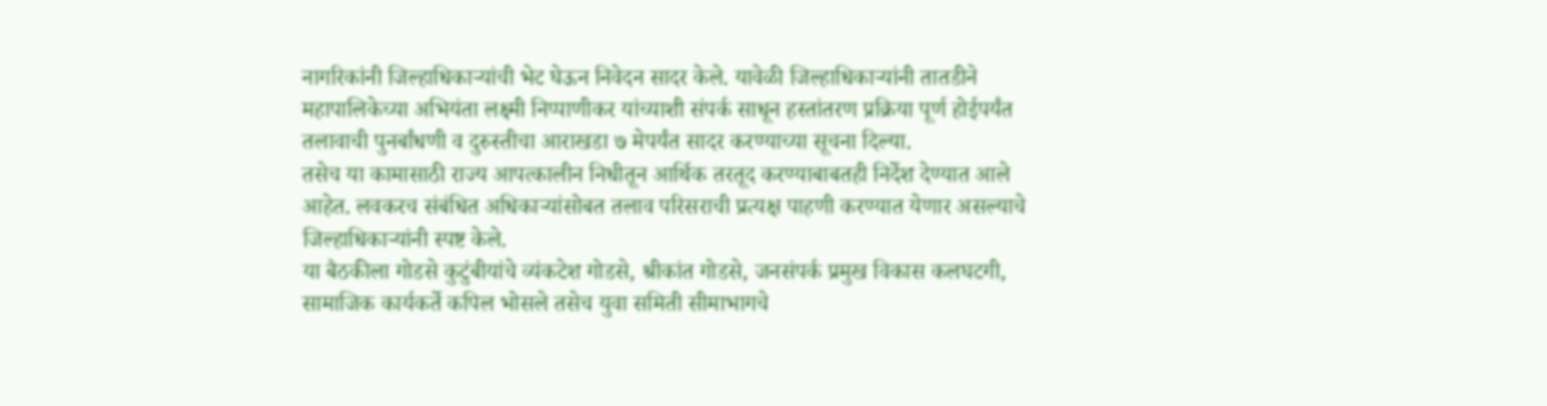नागरिकांनी जिल्हाधिकाऱ्यांची भेट घेऊन निवेदन सादर केले. यावेळी जिल्हाधिकाऱ्यांनी तातडीने महापालिकेच्या अभियंता लक्ष्मी निप्पाणीकर यांच्याशी संपर्क साधून हस्तांतरण प्रक्रिया पूर्ण होईपर्यंत तलावाची पुनर्बांधणी व दुरुस्तीचा आराखडा ७ मेपर्यंत सादर करण्याच्या सूचना दिल्या.
तसेच या कामासाठी राज्य आपत्कालीन निधीतून आर्थिक तरतूद करण्याबाबतही निर्देश देण्यात आले आहेत. लवकरच संबंधित अधिकाऱ्यांसोबत तलाव परिसराची प्रत्यक्ष पाहणी करण्यात येणार असल्याचे जिल्हाधिकाऱ्यांनी स्पष्ट केले.
या बैठकीला गोडसे कुटुंबीयांचे व्यंकटेश गोडसे, श्रीकांत गोडसे, जनसंपर्क प्रमुख विकास कलघटगी, सामाजिक कार्यकर्ते कपिल भोसले तसेच युवा समिती सीमाभागचे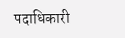पदाधिकारी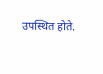उपस्थित होते.